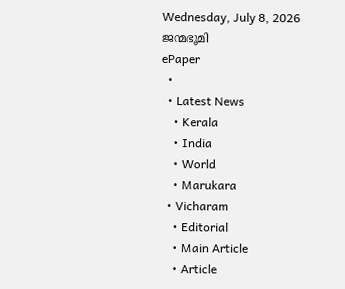Wednesday, July 8, 2026
ജന്മഭൂമി
ePaper
  •
  • Latest News
    • Kerala
    • India
    • World
    • Marukara
  • Vicharam
    • Editorial
    • Main Article
    • Article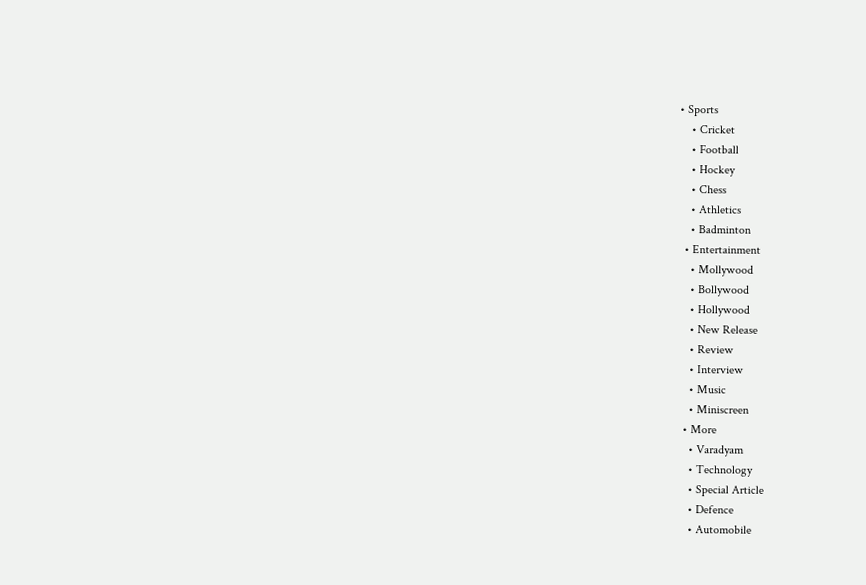• Sports
    • Cricket
    • Football
    • Hockey
    • Chess
    • Athletics
    • Badminton
  • Entertainment
    • Mollywood
    • Bollywood
    • Hollywood
    • New Release
    • Review
    • Interview
    • Music
    • Miniscreen
  • More
    • Varadyam
    • Technology
    • Special Article
    • Defence
    • Automobile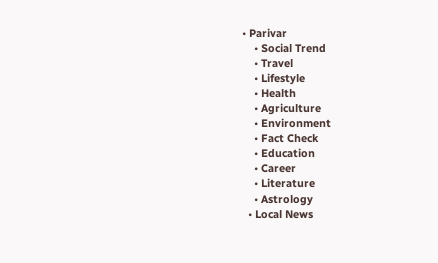• Parivar
    • Social Trend
    • Travel
    • Lifestyle
    • Health
    • Agriculture
    • Environment
    • Fact Check
    • Education
    • Career
    • Literature
    • Astrology
  • Local News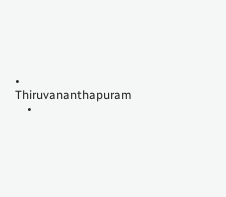• Thiruvananthapuram
    •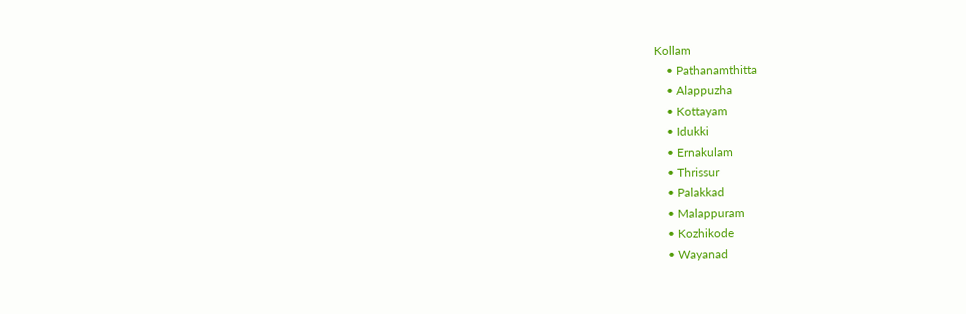Kollam
    • Pathanamthitta
    • Alappuzha
    • Kottayam
    • Idukki
    • Ernakulam
    • Thrissur
    • Palakkad
    • Malappuram
    • Kozhikode
    • Wayanad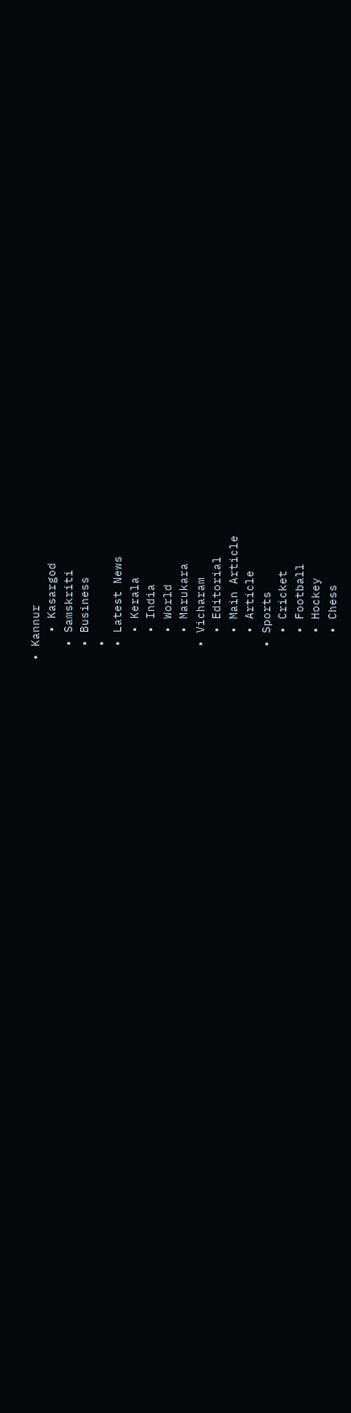• Kannur
    • Kasargod
  • Samskriti
  • Business
  •
  • Latest News
    • Kerala
    • India
    • World
    • Marukara
  • Vicharam
    • Editorial
    • Main Article
    • Article
  • Sports
    • Cricket
    • Football
    • Hockey
    • Chess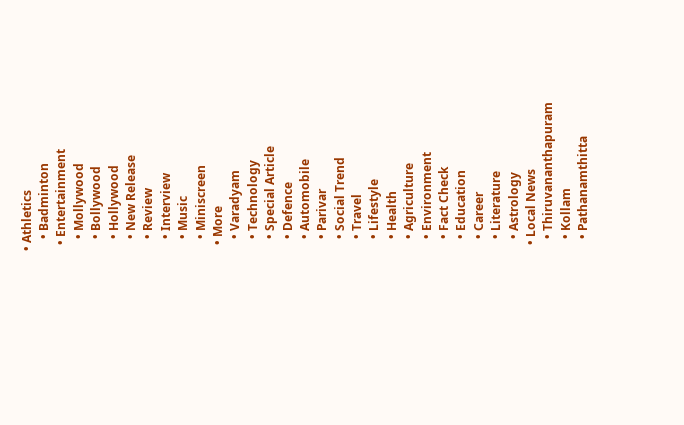• Athletics
    • Badminton
  • Entertainment
    • Mollywood
    • Bollywood
    • Hollywood
    • New Release
    • Review
    • Interview
    • Music
    • Miniscreen
  • More
    • Varadyam
    • Technology
    • Special Article
    • Defence
    • Automobile
    • Parivar
    • Social Trend
    • Travel
    • Lifestyle
    • Health
    • Agriculture
    • Environment
    • Fact Check
    • Education
    • Career
    • Literature
    • Astrology
  • Local News
    • Thiruvananthapuram
    • Kollam
    • Pathanamthitta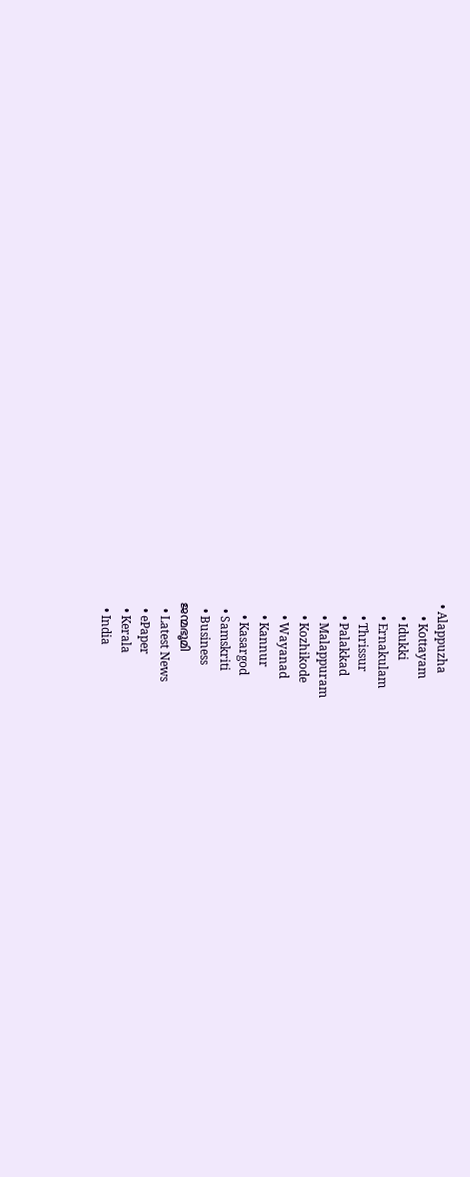• Alappuzha
    • Kottayam
    • Idukki
    • Ernakulam
    • Thrissur
    • Palakkad
    • Malappuram
    • Kozhikode
    • Wayanad
    • Kannur
    • Kasargod
  • Samskriti
  • Business
ജന്മഭൂമി
  • Latest News
  • ePaper
  • Kerala
  • India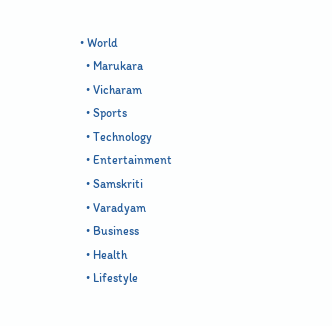• World
  • Marukara
  • Vicharam
  • Sports
  • Technology
  • Entertainment
  • Samskriti
  • Varadyam
  • Business
  • Health
  • Lifestyle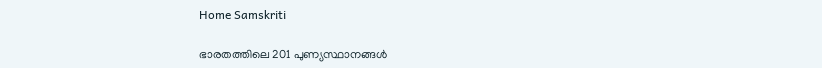Home Samskriti

ഭാരതത്തിലെ 201 പുണ്യസ്ഥാനങ്ങള്‍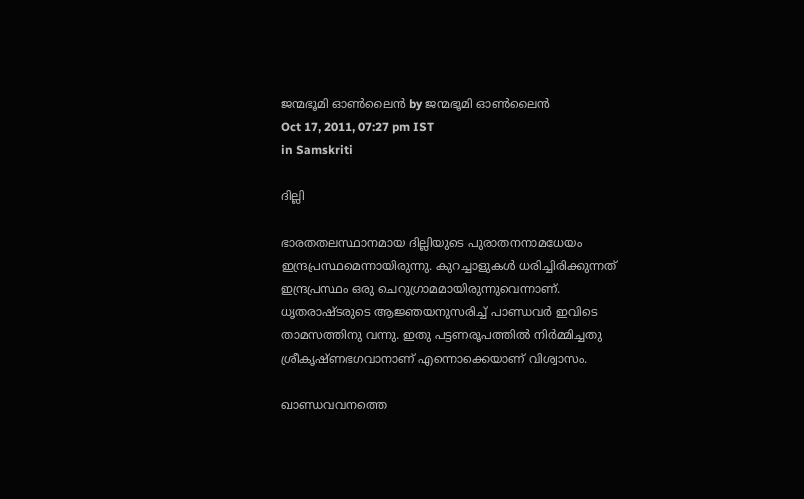ജന്മഭൂമി ഓണ്‍ലൈന്‍ by ജന്മഭൂമി ഓണ്‍ലൈന്‍
Oct 17, 2011, 07:27 pm IST
in Samskriti

ദില്ലി

ഭാരതതലസ്ഥാനമായ ദില്ലിയുടെ പുരാതനനാമധേയം ഇന്ദ്രപ്രസ്ഥമെന്നായിരുന്നു. കുറച്ചാളുകള്‍ ധരിച്ചിരിക്കുന്നത്‌ ഇന്ദ്രപ്രസ്ഥം ഒരു ചെറുഗ്രാമമായിരുന്നുവെന്നാണ്‌. ധൃതരാഷ്ടരുടെ ആജ്ഞയനുസരിച്ച്‌ പാണ്ഡവര്‍ ഇവിടെ താമസത്തിനു വന്നു. ഇതു പട്ടണരൂപത്തില്‍ നിര്‍മ്മിച്ചതു ശ്രീകൃഷ്ണഭഗവാനാണ്‌ എന്നൊക്കെയാണ്‌ വിശ്വാസം.

ഖാണ്ഡവവനത്തെ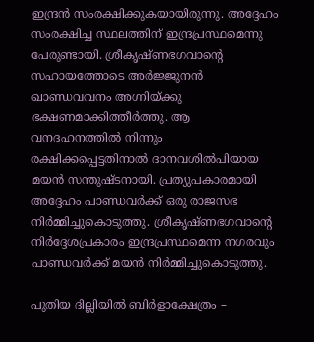ഇന്ദ്രന്‍ സംരക്ഷിക്കുകയായിരുന്നു. അദ്ദേഹം സംരക്ഷിച്ച സ്ഥലത്തിന്‌ ഇന്ദ്രപ്രസ്ഥമെന്നു പേരുണ്ടായി. ശ്രീകൃഷ്ണഭഗവാന്റെ സഹായത്തോടെ അര്‍ജ്ജുനന്‍ ഖാണ്ഡവവനം അഗ്നിയ്‌ക്കു ഭക്ഷണമാക്കിത്തീര്‍ത്തു. ആ വനദഹനത്തില്‍ നിന്നും രക്ഷിക്കപ്പെട്ടതിനാല്‍ ദാനവശില്‍പിയായ മയന്‍ സന്തുഷ്ടനായി. പ്രത്യുപകാരമായി അദ്ദേഹം പാണ്ഡവര്‍ക്ക്‌ ഒരു രാജസഭ നിര്‍മ്മിച്ചുകൊടുത്തു. ശ്രീകൃഷ്ണഭഗവാന്റെ നിര്‍ദ്ദേശപ്രകാരം ഇന്ദ്രപ്രസ്ഥമെന്ന നഗരവും പാണ്ഡവര്‍ക്ക്‌ മയന്‍ നിര്‍മ്മിച്ചുകൊടുത്തു.

പുതിയ ദില്ലിയില്‍ ബിര്‍ളാക്ഷേത്രം –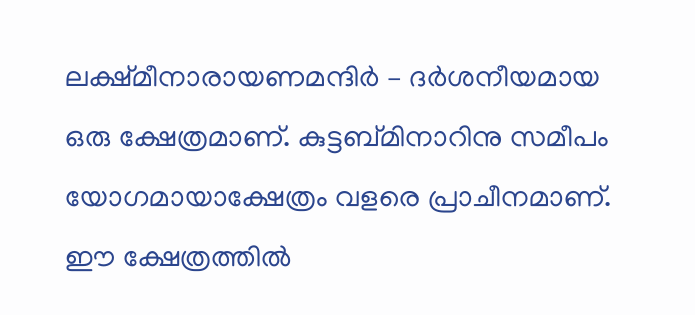ലക്ഷ്മീനാരായണമന്ദിര്‍ – ദര്‍ശനീയമായ ഒരു ക്ഷേത്രമാണ്‌. കുട്ടബ്മിനാറിനു സമീപം യോഗമായാക്ഷേത്രം വളരെ പ്രാചീനമാണ്‌. ഈ ക്ഷേത്രത്തില്‍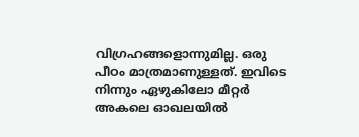വിഗ്രഹങ്ങളൊന്നുമില്ല. ഒരു പീഠം മാത്രമാണുള്ളത്‌. ഇവിടെ നിന്നും ഏഴുകിലോ മീറ്റര്‍ അകലെ ഓഖലയില്‍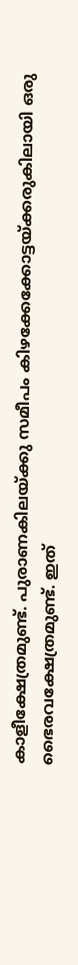കാളീക്ഷേത്രമുണ്ട്‌. പുരാണകിലയ്‌ക്കു സമീപം കിഴക്കേക്കോട്ടയ്‌ക്കരുകിലായി ഒരു ഭൈരവക്ഷേത്രമുണ്ട്‌. ഇത്‌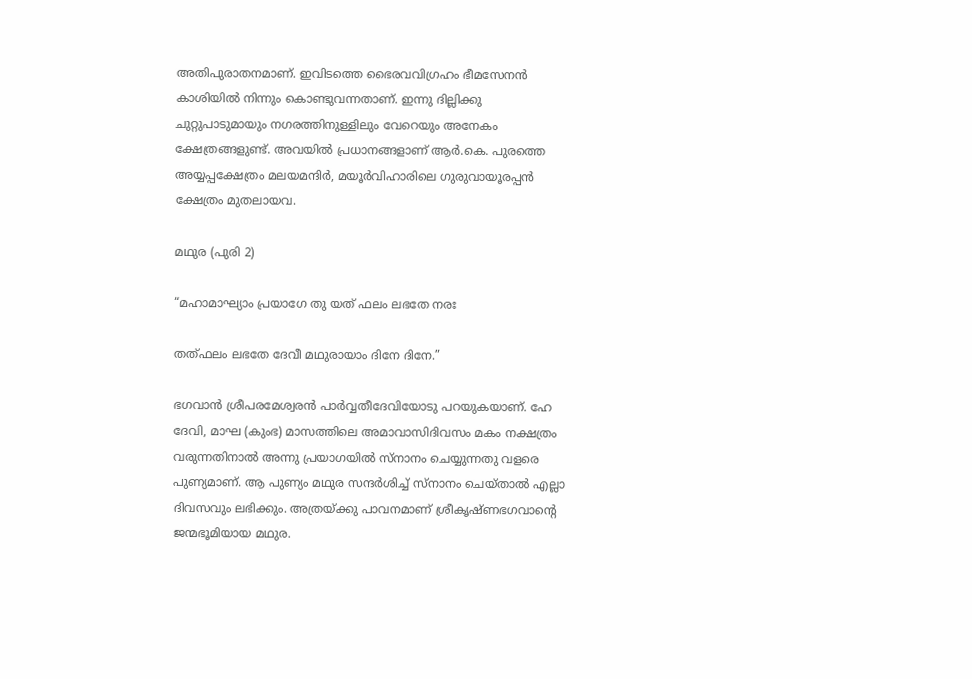അതിപുരാതനമാണ്‌. ഇവിടത്തെ ഭൈരവവിഗ്രഹം ഭീമസേനന്‍ കാശിയില്‍ നിന്നും കൊണ്ടുവന്നതാണ്‌. ഇന്നു ദില്ലിക്കു ചുറ്റുപാടുമായും നഗരത്തിനുള്ളിലും വേറെയും അനേകം ക്ഷേത്രങ്ങളുണ്ട്‌. അവയില്‍ പ്രധാനങ്ങളാണ്‌ ആര്‍.കെ. പുരത്തെ അയ്യപ്പക്ഷേത്രം മലയമന്ദിര്‍, മയൂര്‍വിഹാരിലെ ഗുരുവായൂരപ്പന്‍ ക്ഷേത്രം മുതലായവ.

മഥുര (പുരി 2)

“മഹാമാഘ്യാം പ്രയാഗേ തു യത്‌ ഫലം ലഭതേ നരഃ

തത്ഫലം ലഭതേ ദേവീ മഥുരായാം ദിനേ ദിനേ.”

ഭഗവാന്‍ ശ്രീപരമേശ്വരന്‍ പാര്‍വ്വതീദേവിയോടു പറയുകയാണ്‌. ഹേ ദേവി, മാഘ (കുംഭ) മാസത്തിലെ അമാവാസിദിവസം മകം നക്ഷത്രം വരുന്നതിനാല്‍ അന്നു പ്രയാഗയില്‍ സ്നാനം ചെയ്യുന്നതു വളരെ പുണ്യമാണ്‌. ആ പുണ്യം മഥുര സന്ദര്‍ശിച്ച്‌ സ്നാനം ചെയ്താല്‍ എല്ലാ ദിവസവും ലഭിക്കും. അത്രയ്‌ക്കു പാവനമാണ്‌ ശ്രീകൃഷ്ണഭഗവാന്റെ ജന്മഭൂമിയായ മഥുര.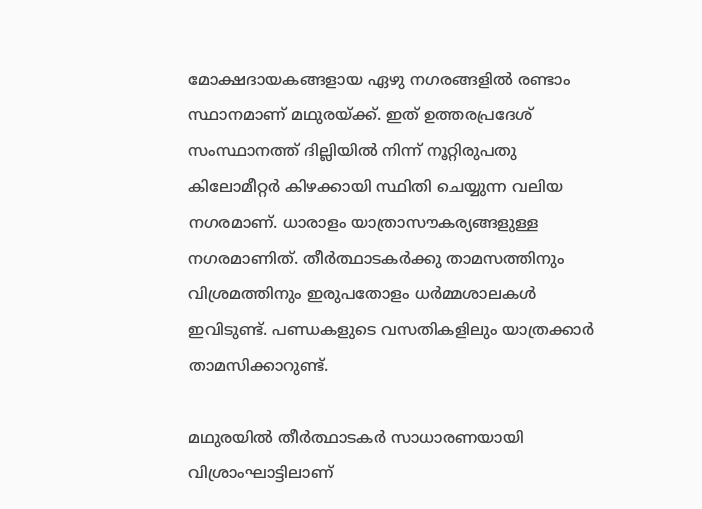മോക്ഷദായകങ്ങളായ ഏഴു നഗരങ്ങളില്‍ രണ്ടാം സ്ഥാനമാണ്‌ മഥുരയ്‌ക്ക്‌. ഇത്‌ ഉത്തരപ്രദേശ്‌ സംസ്ഥാനത്ത്‌ ദില്ലിയില്‍ നിന്ന്‌ നൂറ്റിരുപതു കിലോമീറ്റര്‍ കിഴക്കായി സ്ഥിതി ചെയ്യുന്ന വലിയ നഗരമാണ്‌. ധാരാളം യാത്രാസൗകര്യങ്ങളുള്ള നഗരമാണിത്‌. തീര്‍ത്ഥാടകര്‍ക്കു താമസത്തിനും വിശ്രമത്തിനും ഇരുപതോളം ധര്‍മ്മശാലകള്‍ ഇവിടുണ്ട്‌. പണ്ഡകളുടെ വസതികളിലും യാത്രക്കാര്‍ താമസിക്കാറുണ്ട്‌.

മഥുരയില്‍ തീര്‍ത്ഥാടകര്‍ സാധാരണയായി വിശ്രാംഘാട്ടിലാണ്‌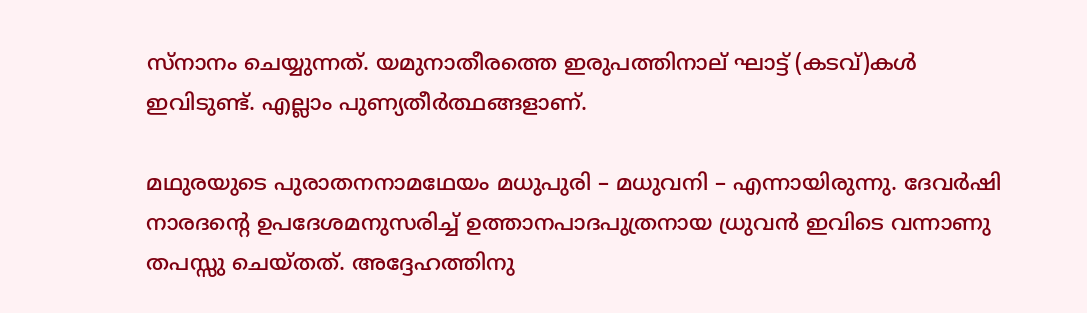സ്നാനം ചെയ്യുന്നത്‌. യമുനാതീരത്തെ ഇരുപത്തിനാല്‌ ഘാട്ട്‌ (കടവ്‌)കള്‍ ഇവിടുണ്ട്‌. എല്ലാം പുണ്യതീര്‍ത്ഥങ്ങളാണ്‌.

മഥുരയുടെ പുരാതനനാമഥേയം മധുപുരി – മധുവനി – എന്നായിരുന്നു. ദേവര്‍ഷി നാരദന്റെ ഉപദേശമനുസരിച്ച്‌ ഉത്താനപാദപുത്രനായ ധ്രുവന്‍ ഇവിടെ വന്നാണു തപസ്സു ചെയ്തത്‌. അദ്ദേഹത്തിനു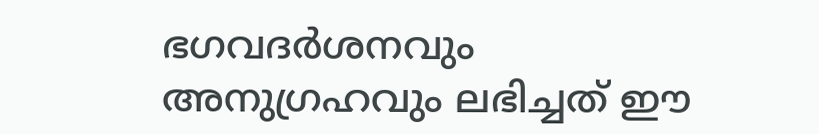ഭഗവദര്‍ശനവും അനുഗ്രഹവും ലഭിച്ചത്‌ ഈ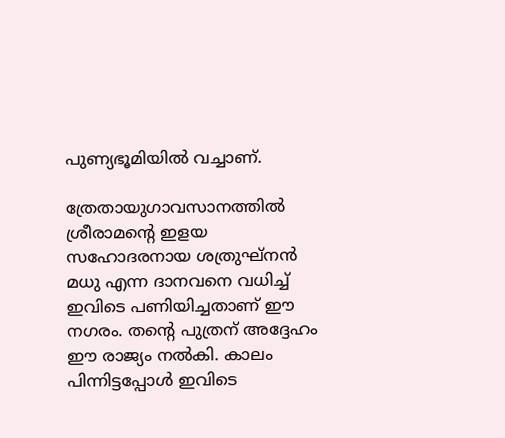പുണ്യഭൂമിയില്‍ വച്ചാണ്‌.

ത്രേതായുഗാവസാനത്തില്‍ ശ്രീരാമന്റെ ഇളയ സഹോദരനായ ശത്രുഘ്നന്‍ മധു എന്ന ദാനവനെ വധിച്ച്‌ ഇവിടെ പണിയിച്ചതാണ്‌ ഈ നഗരം. തന്റെ പുത്രന്‌ അദ്ദേഹം ഈ രാജ്യം നല്‍കി. കാലം പിന്നിട്ടപ്പോള്‍ ഇവിടെ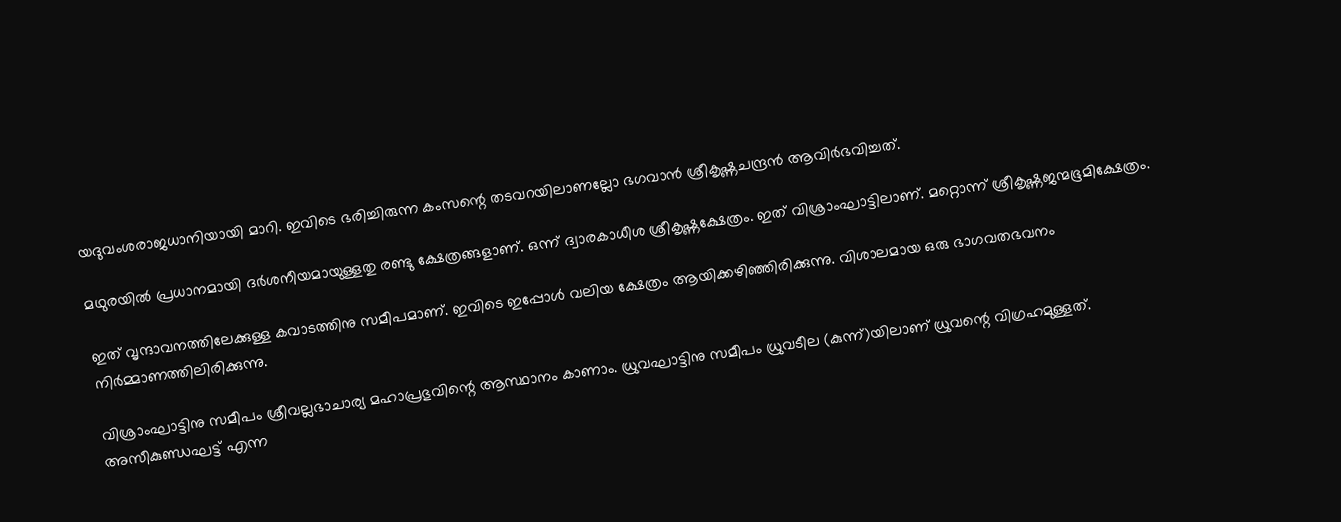യദുവംശരാജധാനിയായി മാറി. ഇവിടെ ഭരിച്ചിരുന്ന കംസന്റെ തടവറയിലാണല്ലോ ഭഗവാന്‍ ശ്രീകൃഷ്ണചന്ദ്രന്‍ ആവിര്‍ഭവിച്ചത്‌.

മഥുരയില്‍ പ്രധാനമായി ദര്‍ശനീയമായുള്ളതു രണ്ടു ക്ഷേത്രങ്ങളാണ്‌. ഒന്ന്‌ ദ്വാരകാധീശ ശ്രീകൃഷ്ണക്ഷേത്രം. ഇത്‌ വിശ്രാംഘാട്ടിലാണ്‌. മറ്റൊന്ന്‌ ശ്രീകൃഷ്ണജന്മഭൂമിക്ഷേത്രം.

ഇത്‌ വൃന്ദാവനത്തിലേക്കുള്ള കവാടത്തിനു സമീപമാണ്‌. ഇവിടെ ഇപ്പോള്‍ വലിയ ക്ഷേത്രം ആയിക്കഴിഞ്ഞിരിക്കുന്നു. വിശാലമായ ഒരു ഭാഗവതഭവനം നിര്‍മ്മാണത്തിലിരിക്കുന്നു.

വിശ്രാംഘാട്ടിനു സമീപം ശ്രീവല്ലഭാചാര്യ മഹാപ്രഭുവിന്റെ ആസ്ഥാനം കാണാം. ധ്രുവഘാട്ടിനു സമീപം ധ്രുവടീല (കുന്ന്‌)യിലാണ്‌ ധ്രുവന്റെ വിഗ്രഹമുള്ളത്‌. അസീകുണ്ഡഘട്ട്‌ എന്ന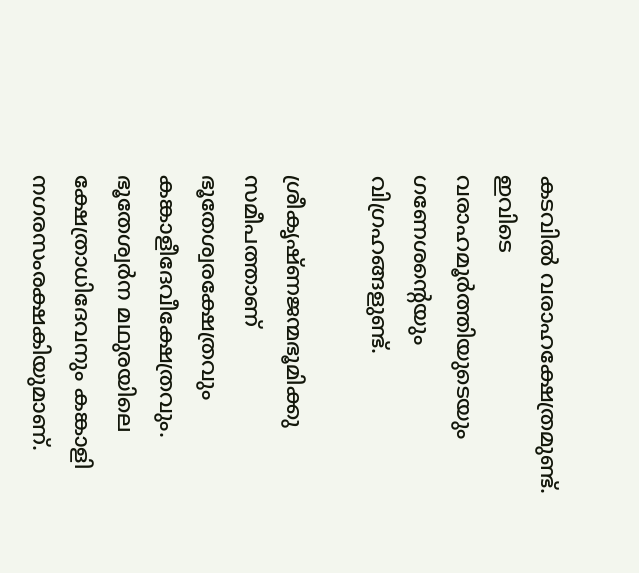കടവില്‍ വരാഹക്ഷേത്രമുണ്ട്‌. ഇവിടെ വരാഹമൂര്‍ത്തിയുടെയും ഗണേശന്റെയും വിഗ്രഹങ്ങളുണ്ട്‌.

ശ്രീകൃഷ്ണജന്മഭൂമിക്കു സമീപത്താണ്‌ ഭൂതേശ്വരക്ഷേത്രവും കങ്കാളീദേവീക്ഷേത്രവും. ഭൂതേശ്വര്‍ന മഥുരയിലെ ക്ഷേത്രാധിദേവനും കങ്കാളി നഗരസംരക്ഷകിയുമാണ്‌.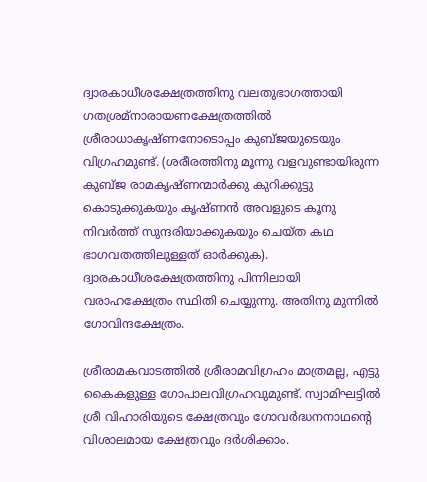ദ്വാരകാധീശക്ഷേത്രത്തിനു വലതുഭാഗത്തായി ഗതശ്രമ്നാരായണക്ഷേത്രത്തില്‍ ശ്രീരാധാകൃഷ്ണനോടൊപ്പം കുബ്ജയുടെയും വിഗ്രഹമുണ്ട്‌. (ശരീരത്തിനു മൂന്നു വളവുണ്ടായിരുന്ന കുബ്ജ രാമകൃഷ്ണന്മാര്‍ക്കു കുറിക്കുട്ടു കൊടുക്കുകയും കൃഷ്ണന്‍ അവളുടെ കൂനു നിവര്‍ത്ത്‌ സുന്ദരിയാക്കുകയും ചെയ്ത കഥ ഭാഗവതത്തിലുള്ളത്‌ ഓര്‍ക്കുക). ദ്വാരകാധീശക്ഷേത്രത്തിനു പിന്നിലായി വരാഹക്ഷേത്രം സ്ഥിതി ചെയ്യുന്നു. അതിനു മുന്നില്‍ ഗോവിന്ദക്ഷേത്രം.

ശ്രീരാമകവാടത്തില്‍ ശ്രീരാമവിഗ്രഹം മാത്രമല്ല, എട്ടു കൈകളുള്ള ഗോപാലവിഗ്രഹവുമുണ്ട്‌. സ്വാമിഘട്ടില്‍ ശ്രീ വിഹാരിയുടെ ക്ഷേത്രവും ഗോവര്‍ദ്ധനനാഥന്റെ വിശാലമായ ക്ഷേത്രവും ദര്‍ശിക്കാം.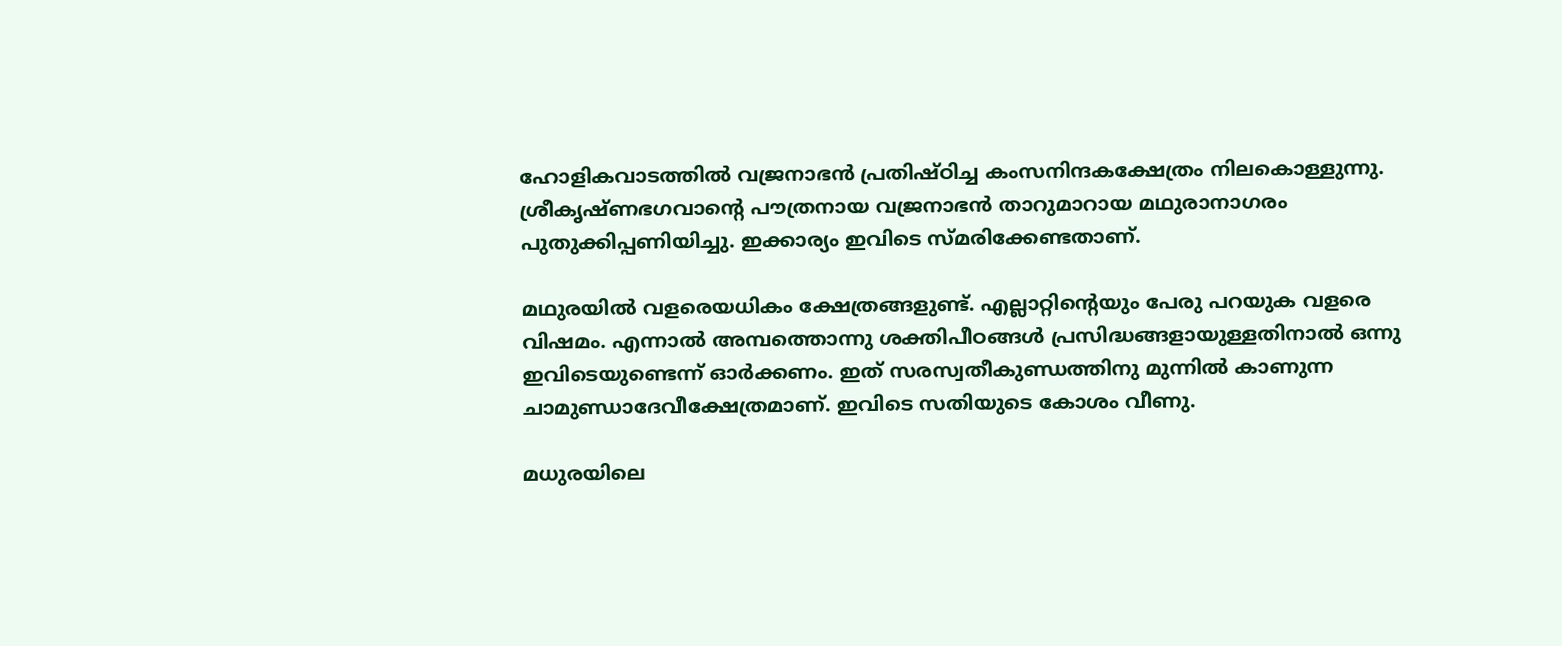ഹോളികവാടത്തില്‍ വജ്രനാഭന്‍ പ്രതിഷ്ഠിച്ച കംസനിന്ദകക്ഷേത്രം നിലകൊള്ളുന്നു. ശ്രീകൃഷ്ണഭഗവാന്റെ പൗത്രനായ വജ്രനാഭന്‍ താറുമാറായ മഥുരാനാഗരം പുതുക്കിപ്പണിയിച്ചു. ഇക്കാര്യം ഇവിടെ സ്മരിക്കേണ്ടതാണ്‌.

മഥുരയില്‍ വളരെയധികം ക്ഷേത്രങ്ങളുണ്ട്‌. എല്ലാറ്റിന്റെയും പേരു പറയുക വളരെ വിഷമം. എന്നാല്‍ അമ്പത്തൊന്നു ശക്തിപീഠങ്ങള്‍ പ്രസിദ്ധങ്ങളായുള്ളതിനാല്‍ ഒന്നു ഇവിടെയുണ്ടെന്ന്‌ ഓര്‍ക്കണം. ഇത്‌ സരസ്വതീകുണ്ഡത്തിനു മുന്നില്‍ കാണുന്ന ചാമുണ്ഡാദേവീക്ഷേത്രമാണ്‌. ഇവിടെ സതിയുടെ കോശം വീണു.

മധുരയിലെ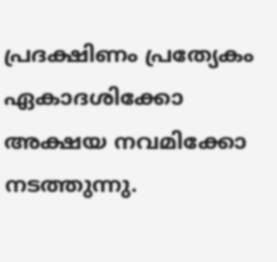പ്രദക്ഷിണം പ്രത്യേകം ഏകാദശിക്കോ അക്ഷയ നവമിക്കോ നടത്തുന്നു.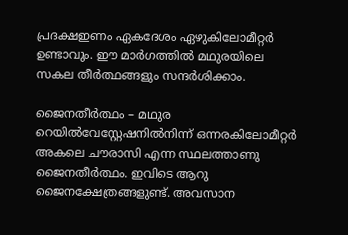പ്രദക്ഷഇണം ഏകദേശം ഏഴുകിലോമീറ്റര്‍ ഉണ്ടാവും. ഈ മാര്‍ഗത്തില്‍ മഥുരയിലെ സകല തീര്‍ത്ഥങ്ങളും സന്ദര്‍ശിക്കാം.

ജൈനതീര്‍ത്ഥം – മഥുര റെയില്‍വേസ്റ്റേഷനില്‍നിന്ന്‌ ഒന്നരകിലോമീറ്റര്‍ അകലെ ചൗരാസി എന്ന സ്ഥലത്താണു ജൈനതീര്‍ത്ഥം. ഇവിടെ ആറു ജൈനക്ഷേത്രങ്ങളുണ്ട്‌. അവസാന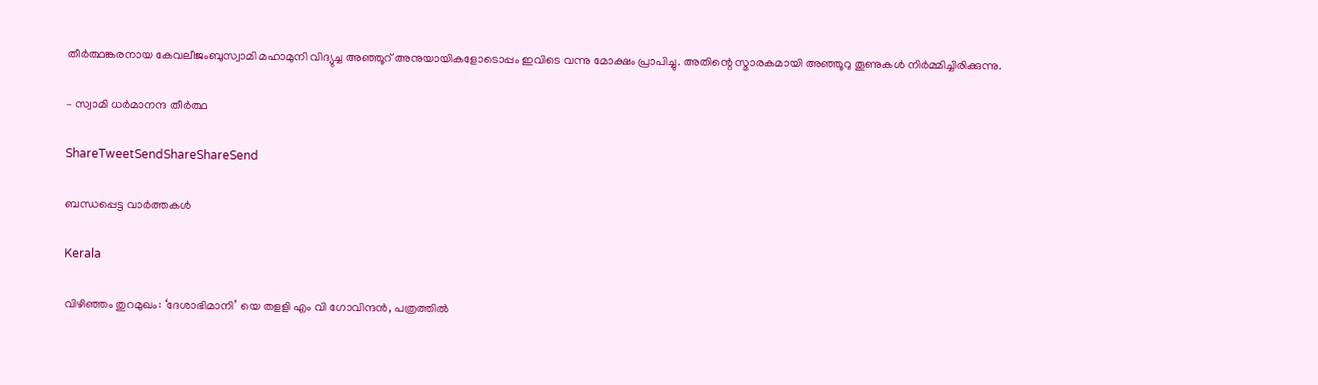തീര്‍ത്ഥങ്കരനായ കേവലീജംബുസ്വാമി മഹാമുനി വിദ്യുച്ച അഞ്ഞൂറ്‌ അനുയായികളോടൊപ്പം ഇവിടെ വന്നു മോക്ഷം പ്രാപിച്ചു. അതിന്റെ സ്മാരകമായി അഞ്ഞൂറു തൂണുകള്‍ നിര്‍മ്മിച്ചിരിക്കുന്നു.

– സ്വാമി ധര്‍മാനന്ദ തീര്‍ത്ഥ

ShareTweetSendShareShareSend

ബന്ധപ്പെട്ട വാര്‍ത്തകള്‍

Kerala

വിഴിഞ്ഞം തുറമുഖം: ‘ദേശാഭിമാനി’ യെ തളളി എം വി ഗോവിന്ദന്‍, പത്രത്തില്‍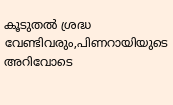കൂടുതല്‍ ശ്രദ്ധ വേണ്ടിവരും,പിണറായിയുടെ അറിവോടെ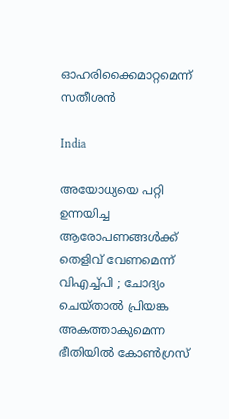ഓഹരിക്കൈമാറ്റമെന്ന് സതീശന്‍

India

അയോധ്യയെ പറ്റി ഉന്നയിച്ച ആരോപണങ്ങൾക്ക് തെളിവ് വേണമെന്ന് വിഎച്ച്പി ; ചോദ്യം ചെയ്താൽ പ്രിയങ്ക അകത്താകുമെന്ന ഭീതിയിൽ കോൺഗ്രസ്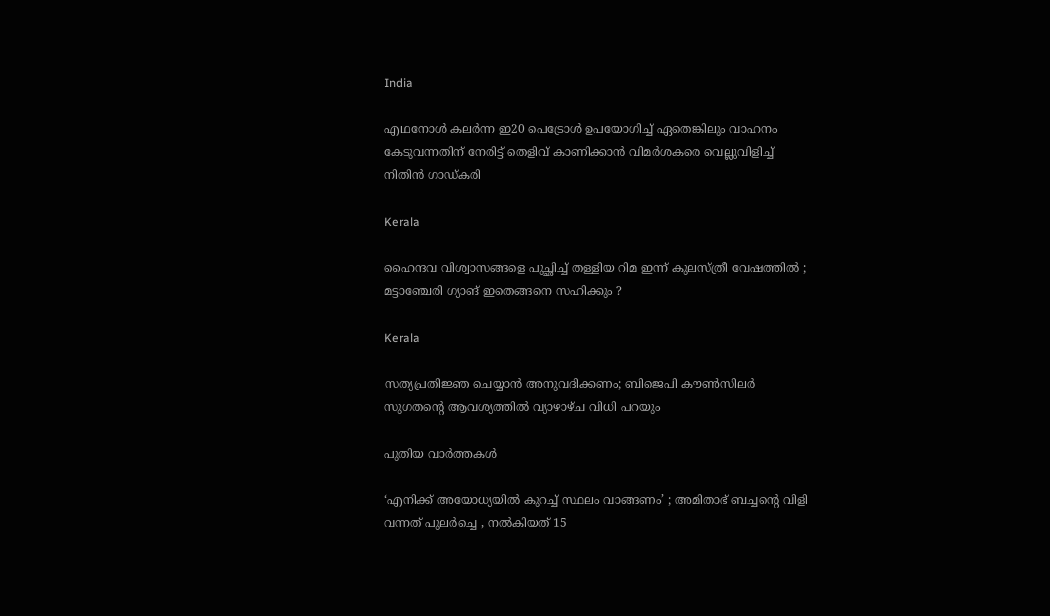India

എഥനോൾ കലര്‍ന്ന ഇ20 പെട്രോള്‍ ഉപയോഗിച്ച് ഏതെങ്കിലും വാഹനം കേടുവന്നതിന് നേരിട്ട് തെളിവ് കാണിക്കാന്‍ വിമര്‍ശകരെ വെല്ലുവിളിച്ച് നിതിന്‍ ഗാഡ്കരി

Kerala

ഹൈന്ദവ വിശ്വാസങ്ങളെ പുച്ഛിച്ച് തള്ളിയ റിമ ഇന്ന് കുലസ്ത്രീ വേഷത്തിൽ ; മട്ടാഞ്ചേരി ഗ്യാങ് ഇതെങ്ങനെ സഹിക്കും ?

Kerala

സത്യപ്രതിജ്ഞ ചെയ്യാന്‍ അനുവദിക്കണം; ബിജെപി കൗണ്‍സിലര്‍ സുഗതന്റെ ആവശ്യത്തില്‍ വ്യാഴാഴ്ച വിധി പറയും

പുതിയ വാര്‍ത്തകള്‍

‘എനിക്ക് അയോധ്യയിൽ കുറച്ച് സ്ഥലം വാങ്ങണം’ ; അമിതാഭ് ബച്ചന്റെ വിളി വന്നത് പുലർച്ചെ , നൽകിയത് 15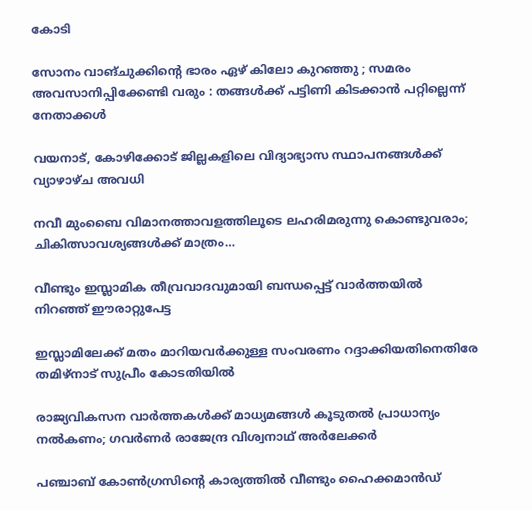കോടി

സോനം വാങ്ചുക്കിന്റെ ഭാരം ഏഴ് കിലോ കുറഞ്ഞു ; സമരം അവസാനിപ്പിക്കേണ്ടി വരും : തങ്ങൾക്ക് പട്ടിണി കിടക്കാൻ പറ്റില്ലെന്ന് നേതാക്കൾ

വയനാട്, കോഴിക്കോട് ജില്ലകളിലെ വിദ്യാഭ്യാസ സ്ഥാപനങ്ങള്‍ക്ക് വ്യാഴാഴ്ച അവധി

നവീ മുംബൈ വിമാനത്താവളത്തിലൂടെ ലഹരിമരുന്നു കൊണ്ടുവരാം; ചികിത്സാവശ്യങ്ങൾക്ക് മാത്രം…

വീണ്ടും ഇസ്ലാമിക തീവ്രവാദവുമായി ബന്ധപ്പെട്ട് വാര്‍ത്തയില്‍ നിറഞ്ഞ് ഈരാറ്റുപേട്ട

ഇസ്ലാമിലേക്ക് മതം മാറിയവർക്കുള്ള സംവരണം റദ്ദാക്കിയതിനെതിരേ തമിഴ്‌നാട് സുപ്രീം കോടതിയിൽ

രാജ്യവികസന വാര്‍ത്തകള്‍ക്ക് മാധ്യമങ്ങള്‍ കൂടുതല്‍ പ്രാധാന്യം നല്‍കണം; ഗവര്‍ണര്‍ രാജേന്ദ്ര വിശ്വനാഥ് അര്‍ലേക്കര്‍

പഞ്ചാബ് കോൺഗ്രസിന്റെ കാര്യത്തിൽ വീണ്ടും ഹൈക്കമാൻഡ്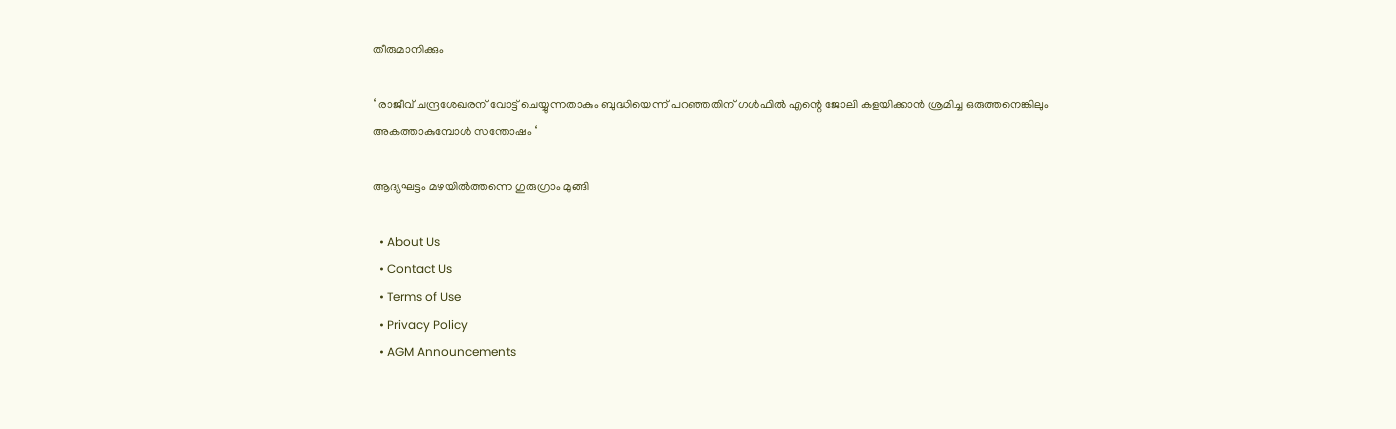തീരുമാനിക്കും

‘ രാജീവ് ചന്ദ്രശേഖരന് വോട്ട് ചെയ്യുന്നതാകും ബുദ്ധിയെന്ന് പറഞ്ഞതിന് ഗൾഫിൽ എന്റെ ജോലി കളയിക്കാൻ ശ്രമിച്ച ഒരുത്തനെങ്കിലും അകത്താകുമ്പോൾ സന്തോഷം ‘

ആദ്യഘട്ടം മഴയിൽത്തന്നെ ഗുരുഗ്രാം മുങ്ങി

  • About Us
  • Contact Us
  • Terms of Use
  • Privacy Policy
  • AGM Announcements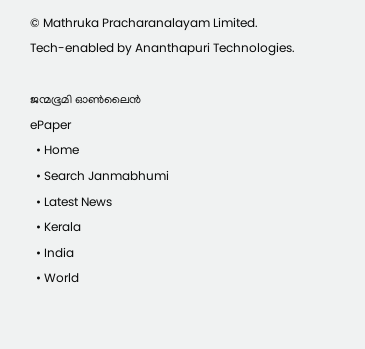© Mathruka Pracharanalayam Limited.
Tech-enabled by Ananthapuri Technologies.

ജന്മഭൂമി ഓണ്‍ലൈന്‍
ePaper
  • Home
  • Search Janmabhumi
  • Latest News
  • Kerala
  • India
  • World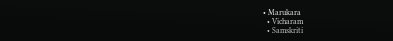• Marukara
  • Vicharam
  • Samskriti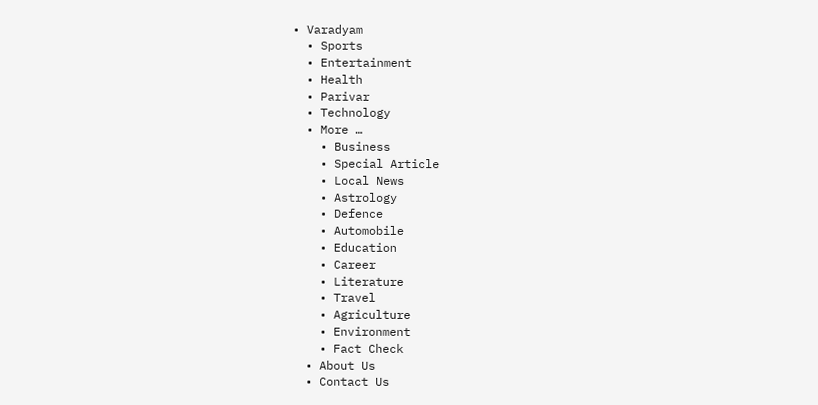• Varadyam
  • Sports
  • Entertainment
  • Health
  • Parivar
  • Technology
  • More …
    • Business
    • Special Article
    • Local News
    • Astrology
    • Defence
    • Automobile
    • Education
    • Career
    • Literature
    • Travel
    • Agriculture
    • Environment
    • Fact Check
  • About Us
  • Contact Us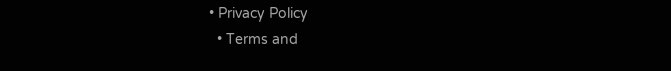• Privacy Policy
  • Terms and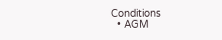Conditions
  • AGM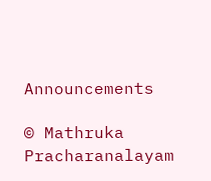Announcements

© Mathruka Pracharanalayam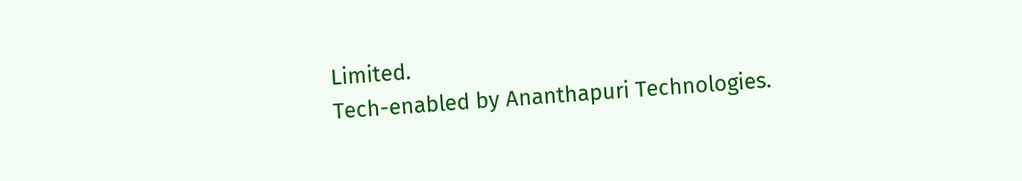Limited.
Tech-enabled by Ananthapuri Technologies.